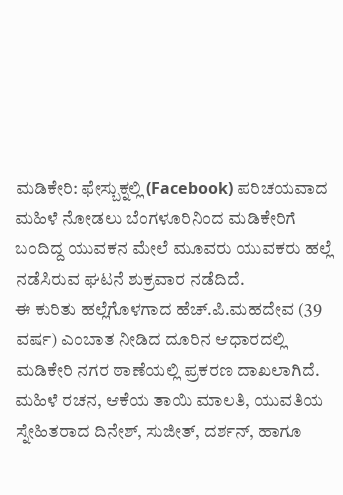ಮಡಿಕೇರಿ: ಫೇಸ್ಬುಕ್ನಲ್ಲಿ (Facebook) ಪರಿಚಯವಾದ ಮಹಿಳೆ ನೋಡಲು ಬೆಂಗಳೂರಿನಿಂದ ಮಡಿಕೇರಿಗೆ ಬಂದಿದ್ದ ಯುವಕನ ಮೇಲೆ ಮೂವರು ಯುವಕರು ಹಲ್ಲೆ ನಡೆಸಿರುವ ಘಟನೆ ಶುಕ್ರವಾರ ನಡೆದಿದೆ.
ಈ ಕುರಿತು ಹಲ್ಲೆಗೊಳಗಾದ ಹೆಚ್.ಪಿ.ಮಹದೇವ (39 ವರ್ಷ) ಎಂಬಾತ ನೀಡಿದ ದೂರಿನ ಆಧಾರದಲ್ಲಿ ಮಡಿಕೇರಿ ನಗರ ಠಾಣೆಯಲ್ಲಿ ಪ್ರಕರಣ ದಾಖಲಾಗಿದೆ.
ಮಹಿಳೆ ರಚನ, ಆಕೆಯ ತಾಯಿ ಮಾಲತಿ, ಯುವತಿಯ ಸ್ನೇಹಿತರಾದ ದಿನೇಶ್, ಸುಜೀತ್, ದರ್ಶನ್, ಹಾಗೂ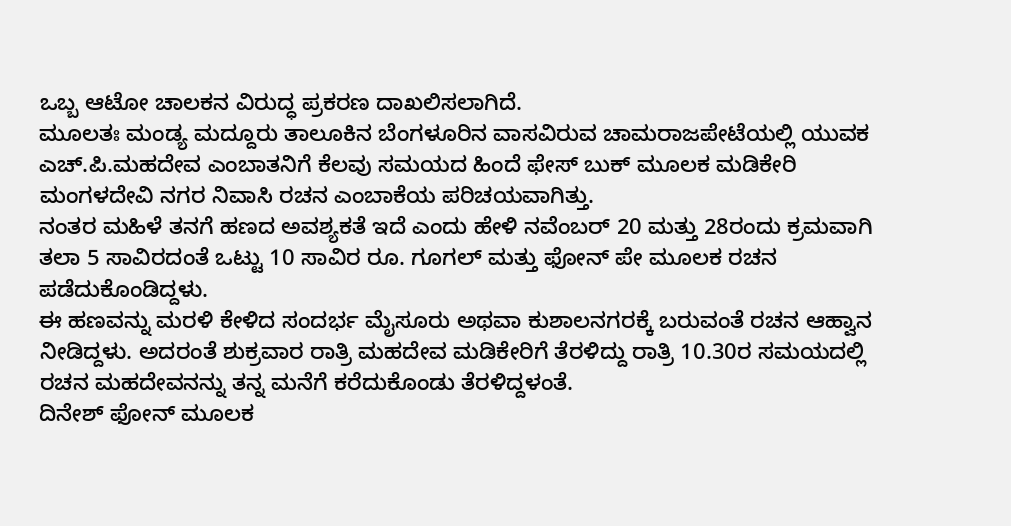ಒಬ್ಬ ಆಟೋ ಚಾಲಕನ ವಿರುದ್ಧ ಪ್ರಕರಣ ದಾಖಲಿಸಲಾಗಿದೆ.
ಮೂಲತಃ ಮಂಡ್ಯ ಮದ್ದೂರು ತಾಲೂಕಿನ ಬೆಂಗಳೂರಿನ ವಾಸವಿರುವ ಚಾಮರಾಜಪೇಟೆಯಲ್ಲಿ ಯುವಕ ಎಚ್.ಪಿ.ಮಹದೇವ ಎಂಬಾತನಿಗೆ ಕೆಲವು ಸಮಯದ ಹಿಂದೆ ಫೇಸ್ ಬುಕ್ ಮೂಲಕ ಮಡಿಕೇರಿ ಮಂಗಳದೇವಿ ನಗರ ನಿವಾಸಿ ರಚನ ಎಂಬಾಕೆಯ ಪರಿಚಯವಾಗಿತ್ತು.
ನಂತರ ಮಹಿಳೆ ತನಗೆ ಹಣದ ಅವಶ್ಯಕತೆ ಇದೆ ಎಂದು ಹೇಳಿ ನವೆಂಬರ್ 20 ಮತ್ತು 28ರಂದು ಕ್ರಮವಾಗಿ ತಲಾ 5 ಸಾವಿರದಂತೆ ಒಟ್ಟು 10 ಸಾವಿರ ರೂ. ಗೂಗಲ್ ಮತ್ತು ಫೋನ್ ಪೇ ಮೂಲಕ ರಚನ ಪಡೆದುಕೊಂಡಿದ್ದಳು.
ಈ ಹಣವನ್ನು ಮರಳಿ ಕೇಳಿದ ಸಂದರ್ಭ ಮೈಸೂರು ಅಥವಾ ಕುಶಾಲನಗರಕ್ಕೆ ಬರುವಂತೆ ರಚನ ಆಹ್ವಾನ ನೀಡಿದ್ದಳು. ಅದರಂತೆ ಶುಕ್ರವಾರ ರಾತ್ರಿ ಮಹದೇವ ಮಡಿಕೇರಿಗೆ ತೆರಳಿದ್ದು ರಾತ್ರಿ 10.30ರ ಸಮಯದಲ್ಲಿ ರಚನ ಮಹದೇವನನ್ನು ತನ್ನ ಮನೆಗೆ ಕರೆದುಕೊಂಡು ತೆರಳಿದ್ದಳಂತೆ.
ದಿನೇಶ್ ಫೋನ್ ಮೂಲಕ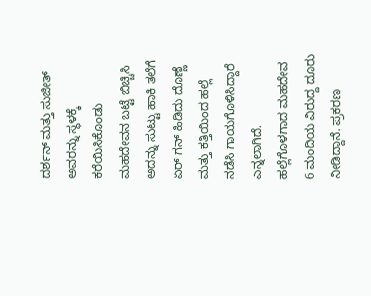ದರ್ಶನ್ ಮತ್ತು ಸುಜೀತ್ ಅವರನ್ನು ಸ್ಥಳಕ್ಕೆ ಕರೆಯಿಸಿಕೊಂಡು ಮಹದೇವನ ಬಟ್ಟೆ ಬಿಚ್ಚಿಸಿ ಅದನ್ನು ಸುಟ್ಟು ಹಾಕಿ ತಲೆಗೆ ಏರ್ ಗನ್ ಹಿಡಿದು ದೊಣ್ಣೆ ಮತ್ತು ಕತ್ತಿಯಿಂದ ಹಲ್ಲೆ ನಡೆಸಿ ಗಾಯಗೊಳಿಸಿದ್ದಾರೆ ಎನ್ನಲಾಗಿದೆ.
ಹಲ್ಲೆಗೊಳಗಾದ ಮಹದೇವ 6 ಮಂದಿಯ ವಿರುದ್ದ ದೂರು ನೀಡಿದ್ದಾನೆ. ಪ್ರಕರಣ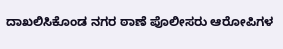ದಾಖಲಿಸಿಕೊಂಡ ನಗರ ಠಾಣೆ ಪೊಲೀಸರು ಆರೋಪಿಗಳ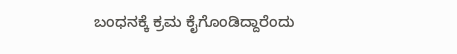ಬಂಧನಕ್ಕೆ ಕ್ರಮ ಕೈಗೊಂಡಿದ್ದಾರೆಂದು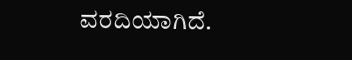ವರದಿಯಾಗಿದೆ.